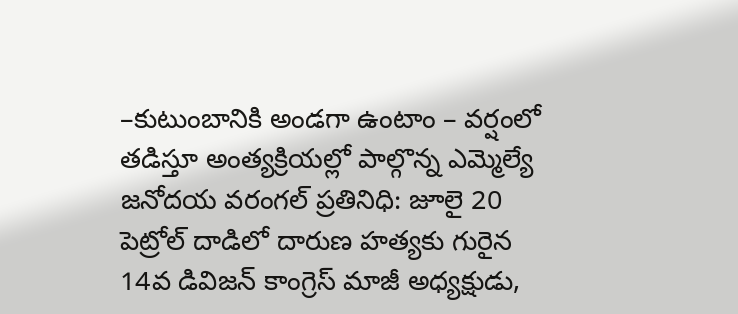–కుటుంబానికి అండగా ఉంటాం – వర్షంలో తడిస్తూ అంత్యక్రియల్లో పాల్గొన్న ఎమ్మెల్యే
జనోదయ వరంగల్ ప్రతినిధి: జూలై 20
పెట్రోల్ దాడిలో దారుణ హత్యకు గురైన 14వ డివిజన్ కాంగ్రెస్ మాజీ అధ్యక్షుడు,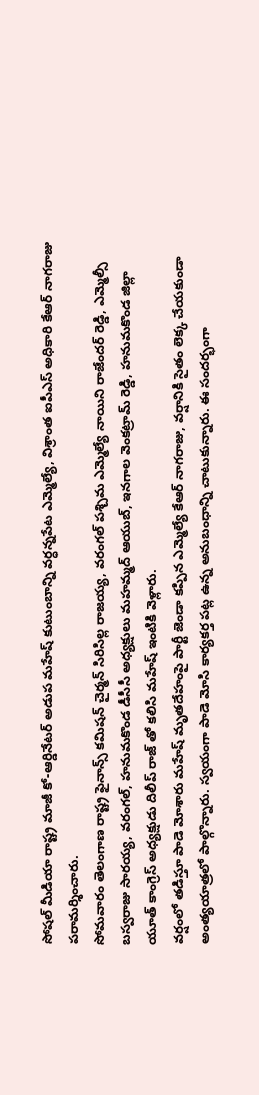సోషల్ మీడియా రాష్ట్ర మాజీ కో-ఆర్డినేటర్ అడుప మహేష్ కుటుంబాన్ని వర్ధన్నపేట ఎమ్మెల్యే, విశ్రాంత ఐపీఎస్ అధికారి కేఆర్ నాగరాజు పరామర్శించారు.
సోమవారం తెలంగాణ రాష్ట్ర ఫైనాన్స్ కమిషన్ చైర్మన్ సిరిసిల్ల రాజయ్య, వరంగల్ పశ్చిమ ఎమ్మెల్యే నాయిని రాజేందర్ రెడ్డి, ఎమ్మెల్సీ బస్వరాజు సారయ్య, వరంగల్, హనుమకొండ డీసీసీ అధ్యక్షులు మహమ్మద్ ఆయుబ్, ఇనగాల వెంకట్రామ్ రెడ్డి, హనుమకొండ జిల్లా యూత్ కాంగ్రెస్ అధ్యక్షుడు దిలీప్ రాజ్ తో కలిసి మహేష్ ఇంటికి వెళ్లారు.
వర్షంలో తడిస్తూ పాడె మోశారు మహేష్ మృతదేహంపై పార్టీ జెండా కప్పిన ఎమ్మెల్యే కేఆర్ నాగరాజు, వర్షానికి సైతం లెక్క చేయకుండా అంత్యయాత్రలో పాల్గొన్నారు. స్వయంగా పాడె మోసి కార్యకర్త పట్ల ఉన్న అనుబంధాన్ని చాటుకున్నారు. ఈ సందర్భంగా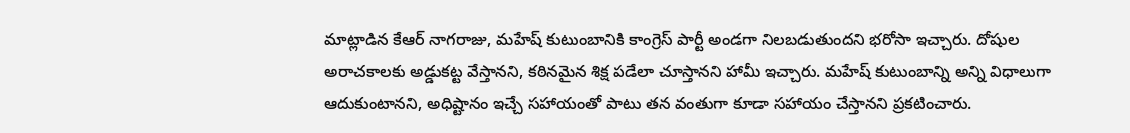మాట్లాడిన కేఆర్ నాగరాజు, మహేష్ కుటుంబానికి కాంగ్రెస్ పార్టీ అండగా నిలబడుతుందని భరోసా ఇచ్చారు. దోషుల అరాచకాలకు అడ్డుకట్ట వేస్తానని, కఠినమైన శిక్ష పడేలా చూస్తానని హామీ ఇచ్చారు. మహేష్ కుటుంబాన్ని అన్ని విధాలుగా ఆదుకుంటానని, అధిష్టానం ఇచ్చే సహాయంతో పాటు తన వంతుగా కూడా సహాయం చేస్తానని ప్రకటించారు.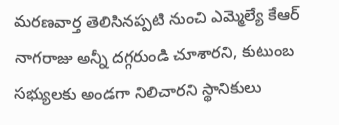మరణవార్త తెలిసినప్పటి నుంచి ఎమ్మెల్యే కేఆర్ నాగరాజు అన్నీ దగ్గరుండి చూశారని, కుటుంబ సభ్యులకు అండగా నిలిచారని స్థానికులు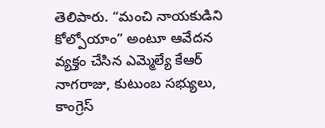తెలిపారు. “మంచి నాయకుడిని కోల్పోయాం” అంటూ ఆవేదన వ్యక్తం చేసిన ఎమ్మెల్యే కేఆర్ నాగరాజు, కుటుంబ సభ్యులు, కాంగ్రెస్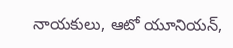నాయకులు, ఆటో యూనియన్,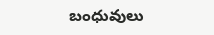బంధువులు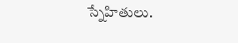స్నేహితులు.